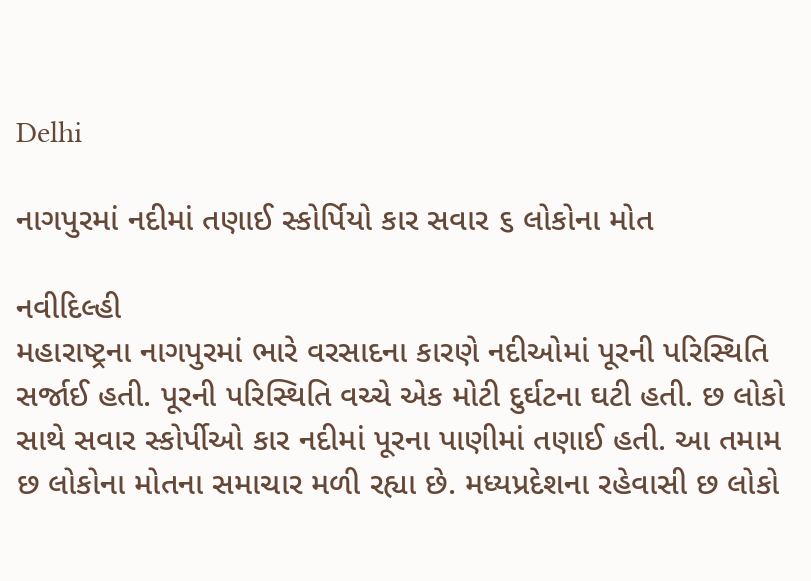Delhi

નાગપુરમાં નદીમાં તણાઈ સ્કોર્પિયો કાર સવાર ૬ લોકોના મોત

નવીદિલ્હી
મહારાષ્ટ્રના નાગપુરમાં ભારે વરસાદના કારણે નદીઓમાં પૂરની પરિસ્થિતિ સર્જાઈ હતી. પૂરની પરિસ્થિતિ વચ્ચે એક મોટી દુર્ઘટના ઘટી હતી. છ લોકો સાથે સવાર સ્કોર્પીઓ કાર નદીમાં પૂરના પાણીમાં તણાઈ હતી. આ તમામ છ લોકોના મોતના સમાચાર મળી રહ્યા છે. મધ્યપ્રદેશના રહેવાસી છ લોકો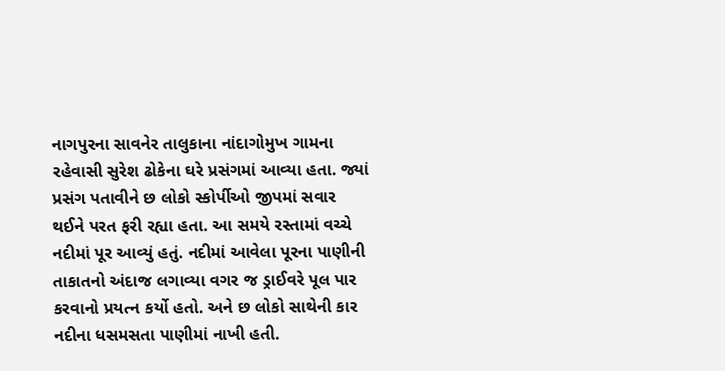નાગપુરના સાવનેર તાલુકાના નાંદાગોમુખ ગામના રહેવાસી સુરેશ ઢોકેના ઘરે પ્રસંગમાં આવ્યા હતા. જ્યાં પ્રસંગ પતાવીને છ લોકો સ્કોર્પીઓ જીપમાં સવાર થઈને પરત ફરી રહ્યા હતા. આ સમયે રસ્તામાં વચ્ચે નદીમાં પૂર આવ્યું હતું. નદીમાં આવેલા પૂરના પાણીની તાકાતનો અંદાજ લગાવ્યા વગર જ ડ્રાઈવરે પૂલ પાર કરવાનો પ્રયત્ન કર્યો હતો. અને છ લોકો સાથેની કાર નદીના ધસમસતા પાણીમાં નાખી હતી.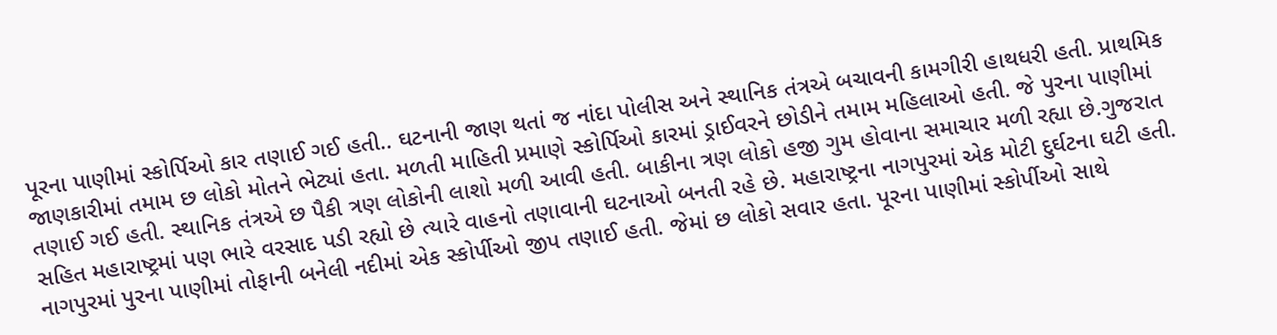પૂરના પાણીમાં સ્કોર્પિઓ કાર તણાઈ ગઈ હતી.. ઘટનાની જાણ થતાં જ નાંદા પોલીસ અને સ્થાનિક તંત્રએ બચાવની કામગીરી હાથધરી હતી. પ્રાથમિક જાણકારીમાં તમામ છ લોકો મોતને ભેટ્યાં હતા. મળતી માહિતી પ્રમાણે સ્કોર્પિઓ કારમાં ડ્રાઈવરને છોડીને તમામ મહિલાઓ હતી. જે પુરના પાણીમાં તણાઈ ગઈ હતી. સ્થાનિક તંત્રએ છ પૈકી ત્રણ લોકોની લાશો મળી આવી હતી. બાકીના ત્રણ લોકો હજી ગુમ હોવાના સમાચાર મળી રહ્યા છે.ગુજરાત સહિત મહારાષ્ટ્રમાં પણ ભારે વરસાદ પડી રહ્યો છે ત્યારે વાહનો તણાવાની ઘટનાઓ બનતી રહે છે. મહારાષ્ટ્રના નાગપુરમાં એક મોટી દુર્ઘટના ઘટી હતી. નાગપુરમાં પુરના પાણીમાં તોફાની બનેલી નદીમાં એક સ્કોર્પીઓ જીપ તણાઈ હતી. જેમાં છ લોકો સવાર હતા. પૂરના પાણીમાં સ્કોર્પીઓ સાથે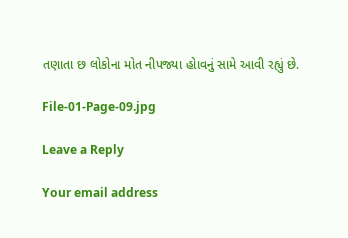તણાતા છ લોકોના મોત નીપજ્યા હોાવનું સામે આવી રહ્યું છે.

File-01-Page-09.jpg

Leave a Reply

Your email address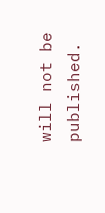will not be published.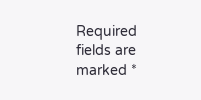Required fields are marked *